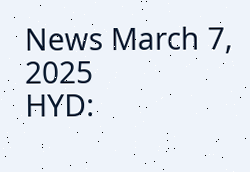News March 7, 2025
HYD: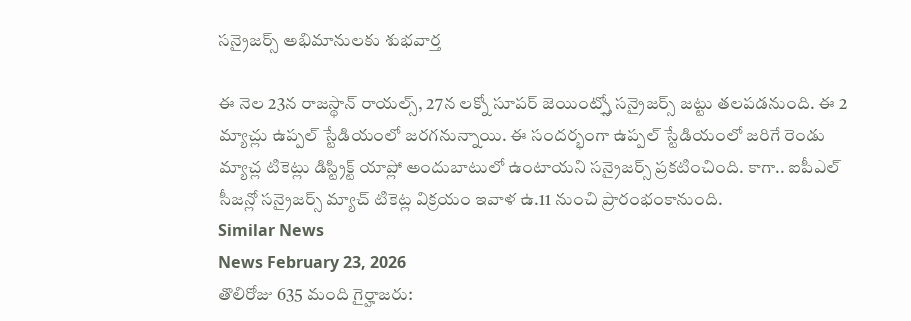సన్రైజర్స్ అభిమానులకు శుభవార్త

ఈ నెల 23న రాజస్థాన్ రాయల్స్, 27న లక్నో సూపర్ జెయింట్స్తో సన్రైజర్స్ జట్టు తలపడనుంది. ఈ 2 మ్యాచ్లు ఉప్పల్ స్టేడియంలో జరగనున్నాయి. ఈ సందర్భంగా ఉప్పల్ స్టేడియంలో జరిగే రెండు మ్యాచ్ల టికెట్లు డిస్ట్రిక్ట్ యాప్లో అందుబాటులో ఉంటాయని సన్రైజర్స్ ప్రకటించింది. కాగా.. ఐపీఎల్ సీజన్లో సన్రైజర్స్ మ్యాచ్ టికెట్ల విక్రయం ఇవాళ ఉ.11 నుంచి ప్రారంభంకానుంది.
Similar News
News February 23, 2026
తొలిరోజు 635 మంది గైర్హాజరు: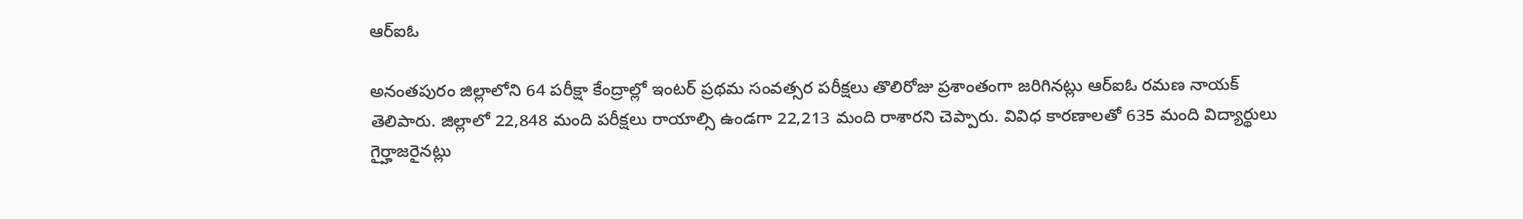ఆర్ఐఓ

అనంతపురం జిల్లాలోని 64 పరీక్షా కేంద్రాల్లో ఇంటర్ ప్రథమ సంవత్సర పరీక్షలు తొలిరోజు ప్రశాంతంగా జరిగినట్లు ఆర్ఐఓ రమణ నాయక్ తెలిపారు. జిల్లాలో 22,848 మంది పరీక్షలు రాయాల్సి ఉండగా 22,213 మంది రాశారని చెప్పారు. వివిధ కారణాలతో 635 మంది విద్యార్థులు గైర్హాజరైనట్లు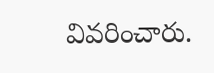వివరించారు.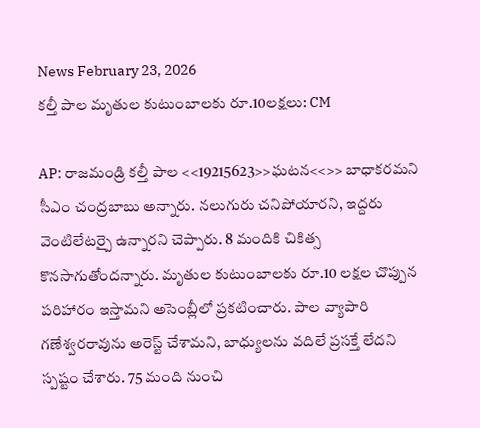News February 23, 2026
కల్తీ పాల మృతుల కుటుంబాలకు రూ.10లక్షలు: CM

AP: రాజమండ్రి కల్తీ పాల <<19215623>>ఘటన<<>> బాధాకరమని సీఎం చంద్రబాబు అన్నారు. నలుగురు చనిపోయారని, ఇద్దరు వెంటిలేటర్పై ఉన్నారని చెప్పారు. 8 మందికి చికిత్స కొనసాగుతోందన్నారు. మృతుల కుటుంబాలకు రూ.10 లక్షల చొప్పున పరిహారం ఇస్తామని అసెంబ్లీలో ప్రకటించారు. పాల వ్యాపారి గణేశ్వరరావును అరెస్ట్ చేశామని, బాధ్యులను వదిలే ప్రసక్తే లేదని స్పష్టం చేశారు. 75 మంది నుంచి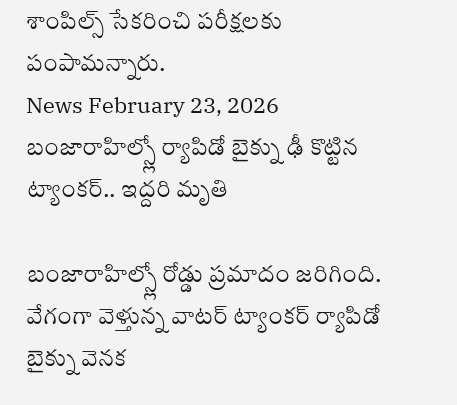శాంపిల్స్ సేకరించి పరీక్షలకు పంపామన్నారు.
News February 23, 2026
బంజారాహిల్స్లో ర్యాపిడో బైక్ను ఢీ కొట్టిన ట్యాంకర్.. ఇద్దరి మృతి

బంజారాహిల్స్లో రోడ్డు ప్రమాదం జరిగింది. వేగంగా వెళ్తున్న వాటర్ ట్యాంకర్ ర్యాపిడో బైక్ను వెనక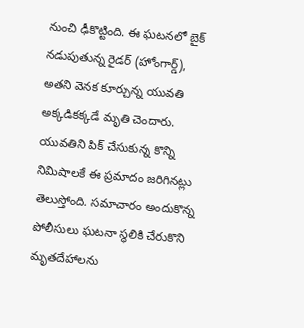నుంచి ఢీకొట్టింది. ఈ ఘటనలో బైక్ నడుపుతున్న రైడర్ (హోంగార్డ్), అతని వెనక కూర్చున్న యువతి అక్కడికక్కడే మృతి చెందారు. యువతిని పిక్ చేసుకున్న కొన్ని నిమిషాలకే ఈ ప్రమాదం జరిగినట్లు తెలుస్తోంది. సమాచారం అందుకొన్న పోలీసులు ఘటనా స్థలికి చేరుకొని మృతదేహాలను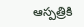ఆస్పత్రికి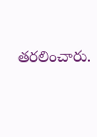తరలించారు.